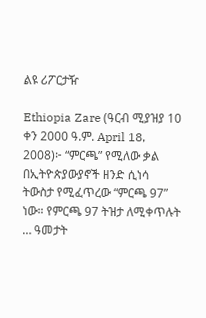ልዩ ሪፖርታዥ

Ethiopia Zare (ዓርብ ሚያዝያ 10 ቀን 2000 ዓ.ም. April 18, 2008)፦ “ምርጫ” የሚለው ቃል በኢትዮጵያውያኖች ዘንድ ሲነሳ ትውስታ የሚፈጥረው “ምርጫ 97” ነው። የምርጫ 97 ትዝታ ለሚቀጥሉት … ዓመታት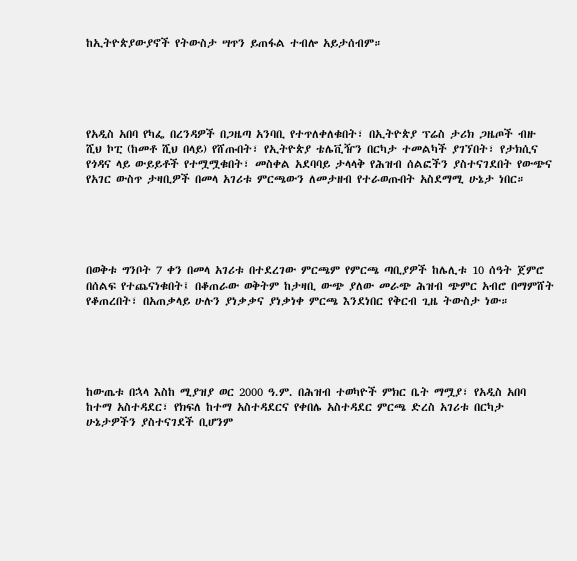ከኢትዮጵያውያኖች የትውስታ ሣጥን ይጠፋል ተብሎ አይታሰብም።





የአዲስ አበባ የካፌ በረንዳዎች በጋዜጣ አንባቢ የተጥለቀለቁበት፣ በኢትዮጵያ ፕሬስ ታሪክ ጋዜጦች ብዙ ሺህ ኮፒ (ከመቶ ሺህ በላይ) የሸጡበት፣ የኢትዮጵያ ቴሌቪዥን በርካታ ተመልካች ያገኘበት፣ የታክሲና የጎዳና ላይ ውይይቶች የተሟሟቁበት፣ መስቀል አደባባይ ታላላቅ የሕዝብ ሰልፎችን ያስተናገደበት የውጭና የአገር ውስጥ ታዛቢዎች በመላ አገሪቱ ምርጫውን ለመታዘብ የተራወጡበት አስደማሚ ሁኔታ ነበር።





በወቅቱ ግንቦት 7 ቀን በመላ አገሪቱ በተደረገው ምርጫም የምርጫ ጣቢያዎች ከሌሊቱ 10 ሰዓት ጀምሮ በሰልፍ የተጨናነቁበት፤ በቆጠራው ወቅትም ከታዛቢ ውጭ ያለው መራጭ ሕዝብ ጭምር አብሮ በማምሸት የቆጠረበት፣ በአጠቃላይ ሁሉን ያነቃቃና ያነቃነቀ ምርጫ እንደነበር የቅርብ ጊዜ ትውስታ ነው።





ከውጤቱ በኋላ እስከ ሚያዝያ ወር 2000 ዓ.ም. በሕዝብ ተወካዮች ምክር ቤት ማሟያ፣ የአዲስ አበባ ከተማ አስተዳደር፣ የክፍለ ከተማ አስተዳደርና የቀበሌ አስተዳደር ምርጫ ድረስ አገሪቱ በርካታ ሁኔታዎችን ያስተናገደች ቢሆንም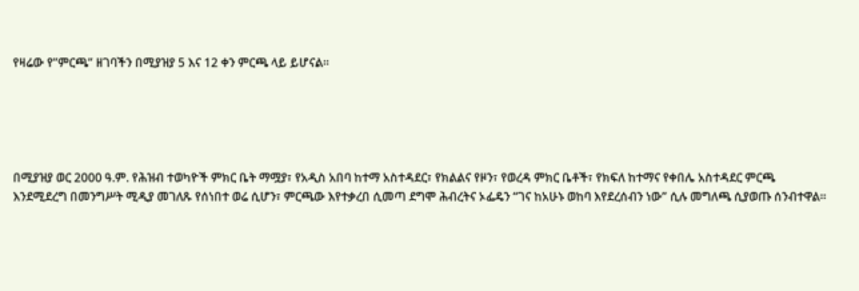የዛሬው የ”ምርጫ” ዘገባችን በሚያዝያ 5 እና 12 ቀን ምርጫ ላይ ይሆናል።





በሚያዝያ ወር 2000 ዓ.ም. የሕዝብ ተወካዮች ምክር ቤት ማሟያ፣ የአዲስ አበባ ከተማ አስተዳደር፣ የክልልና የዞን፣ የወረዳ ምክር ቤቶች፣ የክፍለ ከተማና የቀበሌ አስተዳደር ምርጫ እንደሚደረግ በመንግሥት ሚዲያ መገለጹ የሰነበተ ወሬ ሲሆን፣ ምርጫው እየተቃረበ ሲመጣ ደግሞ ሕብረትና ኦፌዴን “ገና ከአሁኑ ወከባ እየደረሰብን ነው” ሲሉ መግለጫ ሲያወጡ ሰንብተዋል።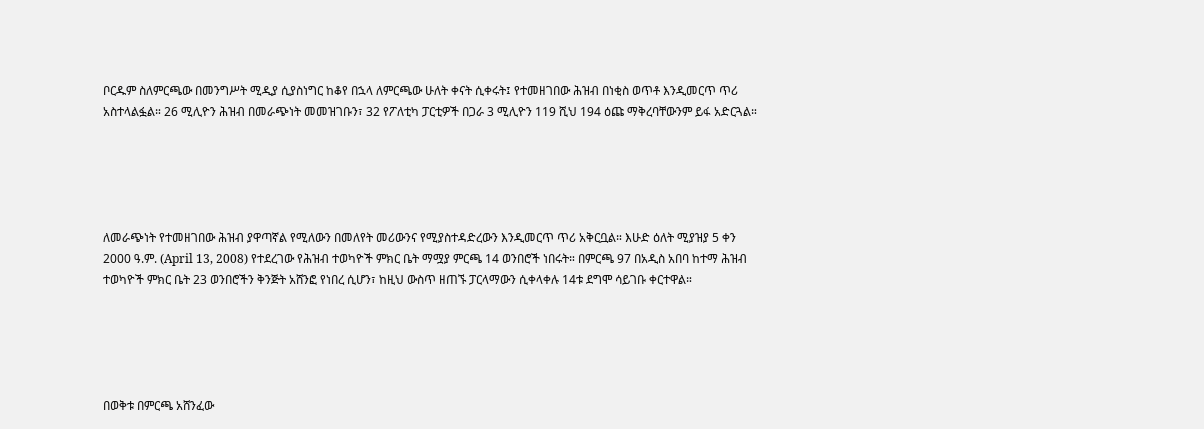ቦርዱም ስለምርጫው በመንግሥት ሚዲያ ሲያስነግር ከቆየ በኋላ ለምርጫው ሁለት ቀናት ሲቀሩት፤ የተመዘገበው ሕዝብ በነቂስ ወጥቶ እንዲመርጥ ጥሪ አስተላልፏል። 26 ሚሊዮን ሕዝብ በመራጭነት መመዝገቡን፣ 32 የፖለቲካ ፓርቲዎች በጋራ 3 ሚሊዮን 119 ሺህ 194 ዕጩ ማቅረባቸውንም ይፋ አድርጓል።





ለመራጭነት የተመዘገበው ሕዝብ ያዋጣኛል የሚለውን በመለየት መሪውንና የሚያስተዳድረውን እንዲመርጥ ጥሪ አቅርቧል። እሁድ ዕለት ሚያዝያ 5 ቀን 2000 ዓ.ም. (April 13, 2008) የተደረገው የሕዝብ ተወካዮች ምክር ቤት ማሟያ ምርጫ 14 ወንበሮች ነበሩት። በምርጫ 97 በአዲስ አበባ ከተማ ሕዝብ ተወካዮች ምክር ቤት 23 ወንበሮችን ቅንጅት አሸንፎ የነበረ ሲሆን፣ ከዚህ ውስጥ ዘጠኙ ፓርላማውን ሲቀላቀሉ 14ቱ ደግሞ ሳይገቡ ቀርተዋል።





በወቅቱ በምርጫ አሸንፈው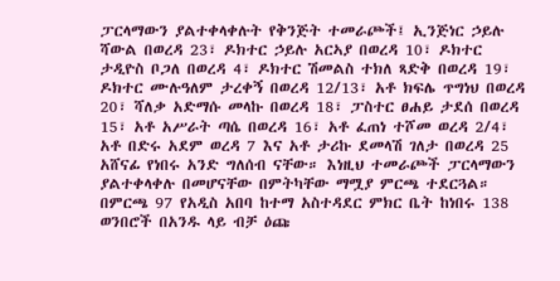ፓርላማውን ያልተቀላቀሉት የቅንጅት ተመራጮች፤ ኢንጅነር ኃይሉ ሻውል በወረዳ 23፣ ዶክተር ኃይሉ አርኣያ በወረዳ 10፣ ዶክተር ታዲዮስ ቦጋለ በወረዳ 4፣ ዶክተር ሽመልስ ተክለ ጻድቅ በወረዳ 19፣ ዶክተር ሙሉዓለም ታረቀኝ በወረዳ 12/13፣ አቶ ክፍሌ ጥግነህ በወረዳ 20፣ ሻለቃ አድማሱ መላኩ በወረዳ 18፣ ፓስተር ፀሐይ ታደሰ በወረዳ 15፣ አቶ አሥራት ጣሴ በወረዳ 16፣ አቶ ፈጠነ ተሾመ ወረዳ 2/4፣ አቶ በድሩ አደም ወረዳ 7 እና አቶ ታሪኩ ደመላሽ ገለታ በወረዳ 25 አሸናፊ የነበሩ አንድ ግለሰብ ናቸው። እነዚህ ተመራጮች ፓርላማውን ያልተቀላቀሉ በመሆናቸው በምትካቸው ማሟያ ምርጫ ተደርጓል። በምርጫ 97 የአዲስ አበባ ከተማ አስተዳደር ምክር ቤት ከነበሩ 138 ወንበሮች በአንዱ ላይ ብቻ ዕጩ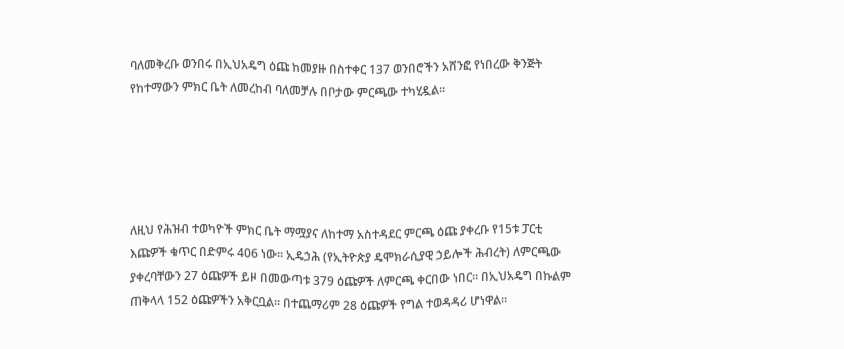ባለመቅረቡ ወንበሩ በኢህአዴግ ዕጩ ከመያዙ በስተቀር 137 ወንበሮችን አሸንፎ የነበረው ቅንጅት የከተማውን ምክር ቤት ለመረከብ ባለመቻሉ በቦታው ምርጫው ተካሂዷል።





ለዚህ የሕዝብ ተወካዮች ምክር ቤት ማሟያና ለከተማ አስተዳደር ምርጫ ዕጩ ያቀረቡ የ15ቱ ፓርቲ እጩዎች ቁጥር በድምሩ 406 ነው። ኢዴኃሕ (የኢትዮጵያ ዴሞክራሲያዊ ኃይሎች ሕብረት) ለምርጫው ያቀረባቸውን 27 ዕጩዎች ይዞ በመውጣቱ 379 ዕጩዎች ለምርጫ ቀርበው ነበር። በኢህአዴግ በኩልም ጠቅላላ 152 ዕጩዎችን አቅርቧል። በተጨማሪም 28 ዕጩዎች የግል ተወዳዳሪ ሆነዋል።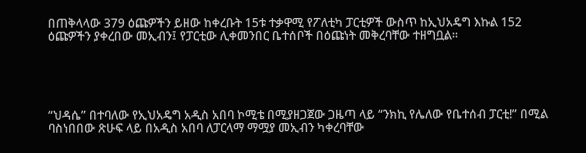በጠቅላላው 379 ዕጩዎችን ይዘው ከቀረቡት 15ቱ ተቃዋሚ የፖለቲካ ፓርቲዎች ውስጥ ከኢህአዴግ እኩል 152 ዕጩዎችን ያቀረበው መኢብን፤ የፓርቲው ሊቀመንበር ቤተሰቦች በዕጩነት መቅረባቸው ተዘግቧል።





“ህዳሴ” በተባለው የኢህአዴግ አዲስ አበባ ኮሚቴ በሚያዘጋጀው ጋዜጣ ላይ “ንክኪ የሌለው የቤተሰብ ፓርቲ!” በሚል ባስነበበው ጽሁፍ ላይ በአዲስ አበባ ለፓርላማ ማሟያ መኢብን ካቀረባቸው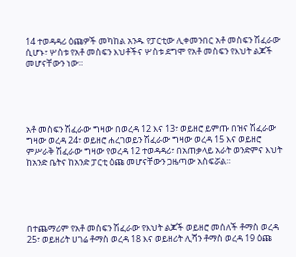14 ተወዳዳሪ ዕጩዎች መካከል አንዱ የፓርቲው ሊቀመንበር አቶ መስፍን ሽፈራው ሲሆኑ፣ ሦስቱ የአቶ መስፍን እህቶችና ሦስቱ ደግሞ የአቶ መስፍን የእህት ልጆች መሆናቸውን ነው።





አቶ መስፍን ሽፈራው ግዛው በወረዳ 12 እና 13፣ ወይዘሮ ይምጡ በዝና ሽፈራው ግዛው ወረዳ 24፣ ወይዘሮ ሐረገወይን ሽፈራው ግዛው ወረዳ 15 እና ወይዘሮ ምሥራቅ ሽፈራው ግዛው የወረዳ 12 ተወዳዳሪ፣ በአጠቃላይ አራት ወንድምና እህት ከአንድ ቤትና ከአንድ ፓርቲ ዕጩ መሆናቸውን ጋዜጣው አስፍሯል።





በተጨማሪም የአቶ መስፍን ሽፈራው የእህት ልጆች ወይዘሮ መሰለች ቶማስ ወረዳ 25፣ ወይዘሪት ሀገሬ ቶማስ ወረዳ 18 እና ወይዘሪት ሊሻን ቶማስ ወረዳ 19 ዕጩ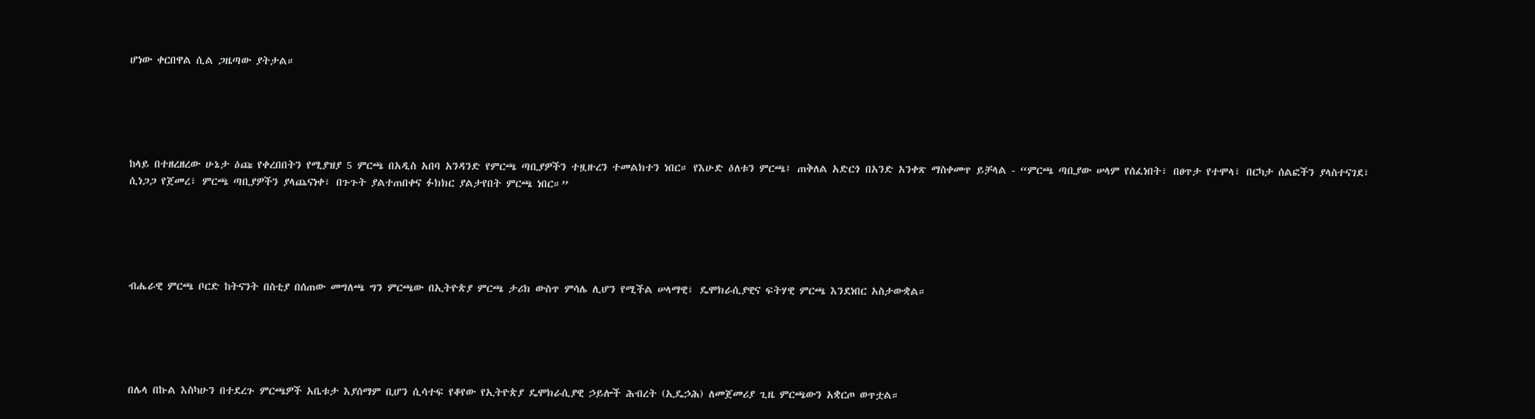ሆነው ቀርበዋል ሲል ጋዜጣው ያትታል።





ከላይ በተዘረዘረው ሁኔታ ዕጩ የቀረበበትን የሚያዝያ 5 ምርጫ በአዲስ አበባ አንዳንድ የምርጫ ጣቢያዎችን ተዟዙረን ተመልክተን ነበር። የእሁድ ዕለቱን ምርጫ፤ ጠቅለል አድርጎ በአንድ አንቀጽ ማስቀመጥ ይቻላል - “ምርጫ ጣቢያው ሠላም የሰፈነበት፣ በፀጥታ የተሞላ፣ በርካታ ሰልፎችን ያላስተናገደ፣ ሲነጋጋ የጀመረ፣ ምርጫ ጣቢያዎችን ያላጨናነቀ፣ በጉጉት ያልተጠበቀና ፉክክር ያልታየበት ምርጫ ነበር።”





ብሔራዊ ምርጫ ቦርድ ከትናንት በስቲያ በሰጠው መግለጫ ግን ምርጫው በኢትዮጵያ ምርጫ ታሪክ ውስጥ ምሳሌ ሊሆን የሚችል ሠላማዊ፣ ዴሞክራሲያዊና ፍትሃዊ ምርጫ እንደነበር አስታውቋል።





በሌላ በኩል እስካሁን በተደረጉ ምርጫዎች አቤቱታ እያሰማም ቢሆን ሲሳተፍ የቆየው የኢትዮጵያ ዴሞክራሲያዊ ኃይሎች ሕብረት (ኢዴኃሕ) ለመጀመሪያ ጊዜ ምርጫውን አቋርጦ ወጥቷል።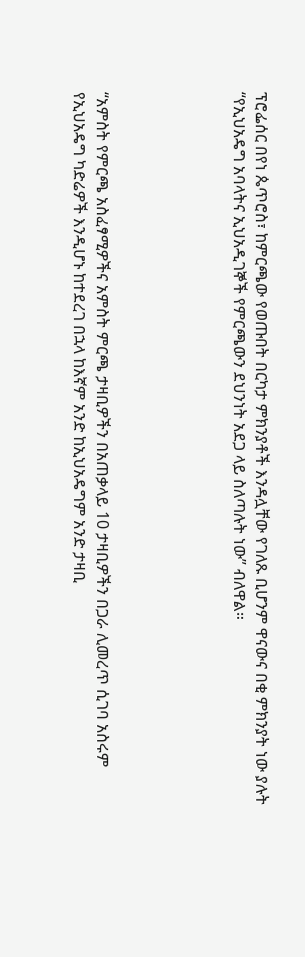ፕሮፌሰር በየነ ጴጥሮስ፣ ከምርጫው የወጡበት በርካታ ምክንያቶች እንዳሏቸው የገለጹ ቢሆንም ዋናውና በቂ ምክንያት ነው ያሉት “የኢህአዴግ አባላትና ኢህአዲገኞች የምርጫውን ደህንነት አደጋ ላይ ስለጣሉት ነው” ብለዋል።





“አምስት የምርጫ አስፈፃሚዎችና አምስት ምርጫ ታዛቢዎችን በአጠቃላይ 10 ታዛቢዎችን በጋራ ሊመረጥ ሲገባ አስሩም የኢህአዴግ ካድሬዎች እንዲሆኑ ከተደረገ በኋላ ከእኛም አንድ ከኢህአዴግም አንድ ታዛቢ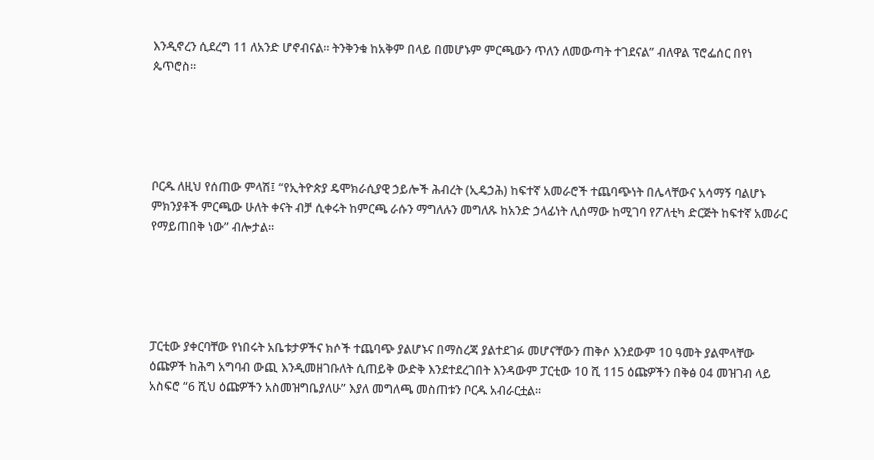እንዲኖረን ሲደረግ 11 ለአንድ ሆኖብናል። ትንቅንቁ ከአቅም በላይ በመሆኑም ምርጫውን ጥለን ለመውጣት ተገደናል” ብለዋል ፕሮፌሰር በየነ ጴጥሮስ።





ቦርዱ ለዚህ የሰጠው ምላሽ፤ “የኢትዮጵያ ዴሞክራሲያዊ ኃይሎች ሕብረት (ኢዴኃሕ) ከፍተኛ አመራሮች ተጨባጭነት በሌላቸውና አሳማኝ ባልሆኑ ምክንያቶች ምርጫው ሁለት ቀናት ብቻ ሲቀሩት ከምርጫ ራሱን ማግለሉን መግለጹ ከአንድ ኃላፊነት ሊሰማው ከሚገባ የፖለቲካ ድርጅት ከፍተኛ አመራር የማይጠበቅ ነው” ብሎታል።





ፓርቲው ያቀርባቸው የነበሩት አቤቱታዎችና ክሶች ተጨባጭ ያልሆኑና በማስረጃ ያልተደገፉ መሆናቸውን ጠቅሶ እንደውም 10 ዓመት ያልሞላቸው ዕጩዎች ከሕግ አግባብ ውጪ እንዲመዘገቡለት ሲጠይቅ ውድቅ እንደተደረገበት እንዳውም ፓርቲው 10 ሺ 115 ዕጩዎችን በቅፅ 04 መዝገብ ላይ አስፍሮ “6 ሺህ ዕጩዎችን አስመዝግቤያለሁ” እያለ መግለጫ መስጠቱን ቦርዱ አብራርቷል።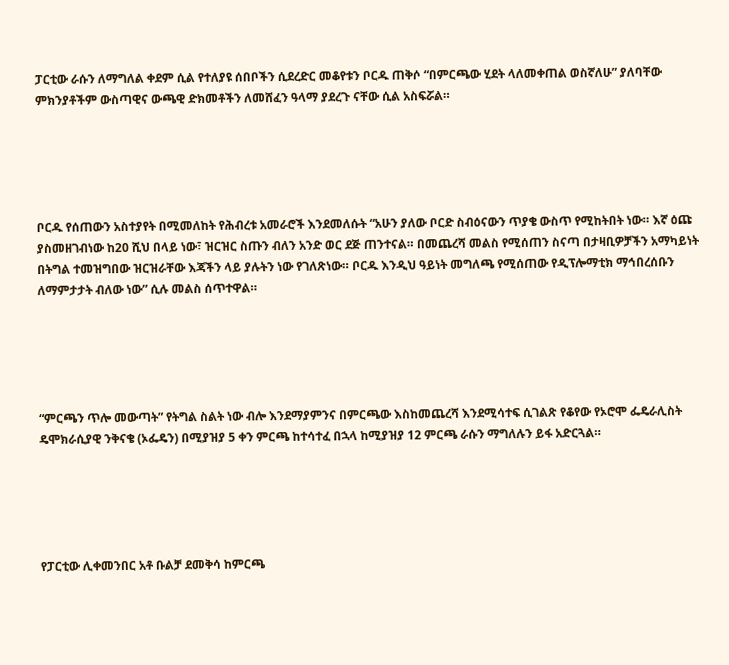ፓርቲው ራሱን ለማግለል ቀደም ሲል የተለያዩ ሰበቦችን ሲደረድር መቆየቱን ቦርዱ ጠቅሶ “በምርጫው ሂደት ላለመቀጠል ወስኛለሁ” ያለባቸው ምክንያቶችም ውስጣዊና ውጫዊ ድክመቶችን ለመሸፈን ዓላማ ያደረጉ ናቸው ሲል አስፍሯል።





ቦርዱ የሰጠውን አስተያየት በሚመለከት የሕብረቱ አመራሮች እንደመለሱት “አሁን ያለው ቦርድ ስብዕናውን ጥያቄ ውስጥ የሚከትበት ነው። እኛ ዕጩ ያስመዘገብነው ከ20 ሺህ በላይ ነው፣ ዝርዝር ስጡን ብለን አንድ ወር ደጅ ጠንተናል። በመጨረሻ መልስ የሚሰጠን ስናጣ በታዛቢዎቻችን አማካይነት በትግል ተመዝግበው ዝርዝራቸው እጃችን ላይ ያሉትን ነው የገለጽነው። ቦርዱ እንዲህ ዓይነት መግለጫ የሚሰጠው የዲፕሎማቲክ ማኅበረሰቡን ለማምታታት ብለው ነው” ሲሉ መልስ ሰጥተዋል።





“ምርጫን ጥሎ መውጣት” የትግል ስልት ነው ብሎ እንደማያምንና በምርጫው እስከመጨረሻ እንደሚሳተፍ ሲገልጽ የቆየው የኦሮሞ ፌዴራሊስት ዴሞክራሲያዊ ንቅናቄ (ኦፌዴን) በሚያዝያ 5 ቀን ምርጫ ከተሳተፈ በኋላ ከሚያዝያ 12 ምርጫ ራሱን ማግለሉን ይፋ አድርጓል።





የፓርቲው ሊቀመንበር አቶ ቡልቻ ደመቅሳ ከምርጫ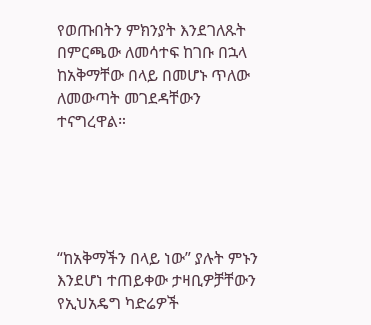የወጡበትን ምክንያት እንደገለጹት በምርጫው ለመሳተፍ ከገቡ በኋላ ከአቅማቸው በላይ በመሆኑ ጥለው ለመውጣት መገደዳቸውን ተናግረዋል።





“ከአቅማችን በላይ ነው” ያሉት ምኑን እንደሆነ ተጠይቀው ታዛቢዎቻቸውን የኢህአዴግ ካድሬዎች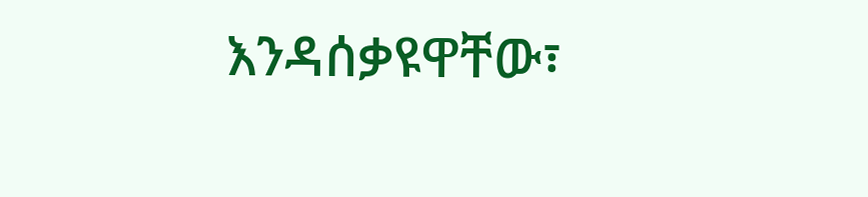እንዳሰቃዩዋቸው፣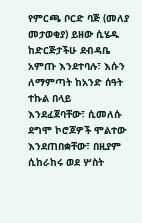የምርጫ ቦርድ ባጅ (መለያ መታወቂያ) ይዘው ሲሄዱ ከድርጅታችሁ ደብዳቤ አምጡ እንደተባሉ፣ እሱን ለማምጣት ከአንድ ሰዓት ተኩል በላይ እንደፈጀባቸው፣ ሲመለሱ ደግሞ ኮሮጆዎች ሞልተው እንደጠበቋቸው፣ በዚያም ሲከራከሩ ወደ ሦስት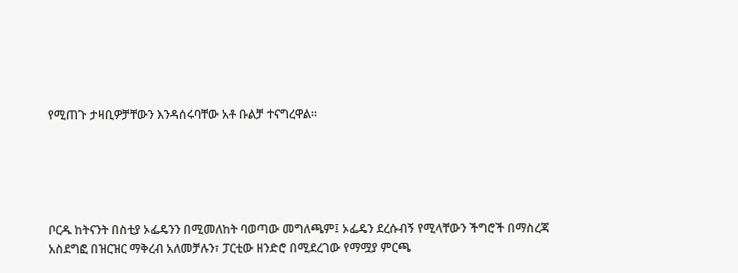የሚጠጉ ታዛቢዎቻቸውን እንዳሰሩባቸው አቶ ቡልቻ ተናግረዋል።





ቦርዱ ከትናንት በስቲያ ኦፌዴንን በሚመለከት ባወጣው መግለጫም፤ ኦፌዴን ደረሱብኝ የሚላቸውን ችግሮች በማስረጃ አስደግፎ በዝርዝር ማቅረብ አለመቻሉን፣ ፓርቲው ዘንድሮ በሚደረገው የማሟያ ምርጫ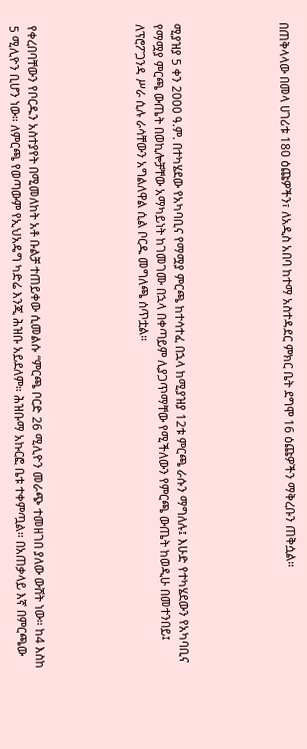በጠቅላላው በመላ ሀገሪቱ 180 ዕጩዎችን፣ ለአዲስ አበባ ከተማ አስተዳደር ምክር ቤት ደግሞ 16 ዕጩዎችን ማቅረቡን ጠቅሷል።





ሚያዝያ 5 ቀን 2000 ዓ.ም. በተካሄደው የአካባቢና የማሟያ ምርጫ ከተሳተፈ በኋላ ከሚያዝያ 12ቱ ምርጫ ራሱን ማግለሉ፤ እሁድ የተካሄደውን የአካባቢና የማሟያ ምርጫ ውጤት በወኪሎቻቸው አማካይነት ከገመገሙ በኋላ በቀጣይም ሊያጋጥማቸው የሚችለውን የምርጫ ውጤት ከወዲሁ በመተንበይ፤ ለፕሮፖጋንዳ ሥራ ሲሉ ራሳቸውን አግልለዋል ሲል ቦርዱ መግለጫ ሰጥቷል።





የቀረበባቸውን የቦርዱን አስተያየት በሚመለከት አቶ ቡልቻ ተጠይቀው ሲመልሱ “ምርጫ ቦርድ 26 ሚሊዮን መራጭ ተመዘገበ ያለው ውሸት ነው። ከ4 እስከ 5 ሚሊዮን ቢሆን ነው። ለምርጫ የወጣውም የኢህአዴግ ካድሬ እንጂ ሕዝቡ አይደለም። ሕዝቡማ አኩርፎ ቤቱ ተቀምጧል። በአጠቃላይ እኛ በምርጫው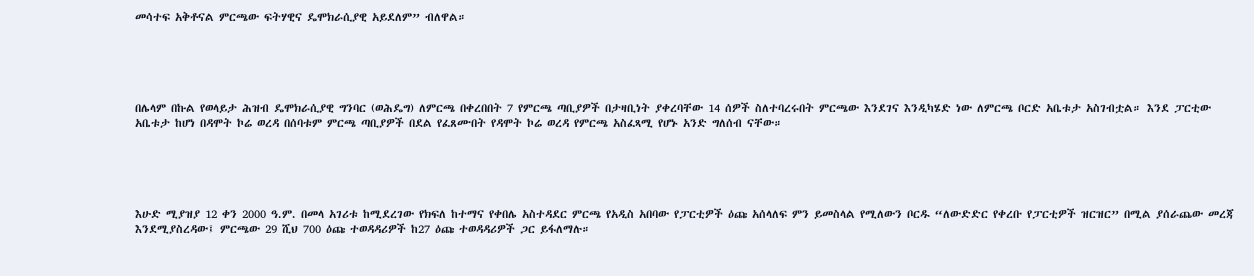መሳተፍ አቅቶናል ምርጫው ፍትሃዊና ዴሞክራሲያዊ አይደለም” ብለዋል።





በሌላም በኩል የወላይታ ሕዝብ ዴሞክራሲያዊ ግንባር (ወሕዴግ) ለምርጫ በቀረበበት 7 የምርጫ ጣቢያዎች በታዛቢነት ያቀረባቸው 14 ሰዎች ስለተባረሩበት ምርጫው እንደገና እንዲካሄድ ነው ለምርጫ ቦርድ አቤቱታ አስገብቷል። እንደ ፓርቲው አቤቱታ ከሆነ በዳሞት ኮሬ ወረዳ በሰባቱም ምርጫ ጣቢያዎች በደል የፈጸሙበት የዳሞት ኮሬ ወረዳ የምርጫ አስፈጻሚ የሆኑ አንድ ግለሰብ ናቸው።





እሁድ ሚያዝያ 12 ቀን 2000 ዓ.ም. በመላ አገሪቱ ከሚደረገው የክፍለ ከተማና የቀበሌ አስተዳደር ምርጫ የአዲስ አበባው የፓርቲዎች ዕጩ አሰላለፍ ምን ይመስላል የሚለውን ቦርዱ “ለውድድር የቀረቡ የፓርቲዎች ዝርዝር” በሚል ያሰራጨው መረጃ እንደሚያስረዳው፤ ምርጫው 29 ሺህ 700 ዕጩ ተወዳዳሪዎች ከ27 ዕጩ ተወዳዳሪዎች ጋር ይፋለማሉ።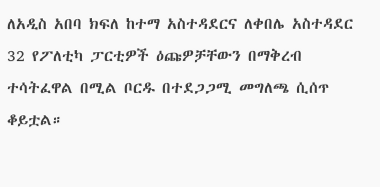ለአዲስ አበባ ክፍለ ከተማ አስተዳደርና ለቀበሌ አስተዳደር 32 የፖለቲካ ፓርቲዎች ዕጩዎቻቸውን በማቅረብ ተሳትፈዋል በሚል ቦርዱ በተደጋጋሚ መግለጫ ሲሰጥ ቆይቷል።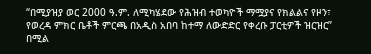“በሚያዝያ ወር 2000 ዓ.ም. ለሚካሄደው የሕዝብ ተወካዮች ማሟያና የክልልና የዞን፣ የወረዳ ምክር ቤቶች ምርጫ በአዲስ አበባ ከተማ ለውድድር የቀረቡ ፓርቲዎች ዝርዝር” በሚል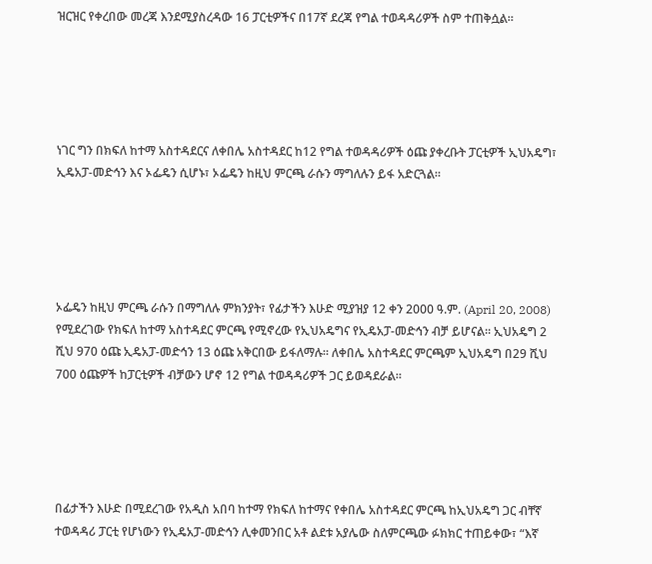ዝርዝር የቀረበው መረጃ እንደሚያስረዳው 16 ፓርቲዎችና በ17ኛ ደረጃ የግል ተወዳዳሪዎች ስም ተጠቅሷል።





ነገር ግን በክፍለ ከተማ አስተዳደርና ለቀበሌ አስተዳደር ከ12 የግል ተወዳዳሪዎች ዕጩ ያቀረቡት ፓርቲዎች ኢህአዴግ፣ ኢዴአፓ-መድኅን እና ኦፌዴን ሲሆኑ፣ ኦፌዴን ከዚህ ምርጫ ራሱን ማግለሉን ይፋ አድርጓል።





ኦፌዴን ከዚህ ምርጫ ራሱን በማግለሉ ምክንያት፣ የፊታችን እሁድ ሚያዝያ 12 ቀን 2000 ዓ.ም. (April 20, 2008) የሚደረገው የክፍለ ከተማ አስተዳደር ምርጫ የሚኖረው የኢህአዴግና የኢዴአፓ-መድኅን ብቻ ይሆናል። ኢህአዴግ 2 ሺህ 970 ዕጩ ኢዴአፓ-መድኅን 13 ዕጩ አቅርበው ይፋለማሉ። ለቀበሌ አስተዳደር ምርጫም ኢህአዴግ በ29 ሺህ 700 ዕጩዎች ከፓርቲዎች ብቻውን ሆኖ 12 የግል ተወዳዳሪዎች ጋር ይወዳደራል።





በፊታችን እሁድ በሚደረገው የአዲስ አበባ ከተማ የክፍለ ከተማና የቀበሌ አስተዳደር ምርጫ ከኢህአዴግ ጋር ብቸኛ ተወዳዳሪ ፓርቲ የሆነውን የኢዴአፓ-መድኅን ሊቀመንበር አቶ ልደቱ አያሌው ስለምርጫው ፉክክር ተጠይቀው፣ “እኛ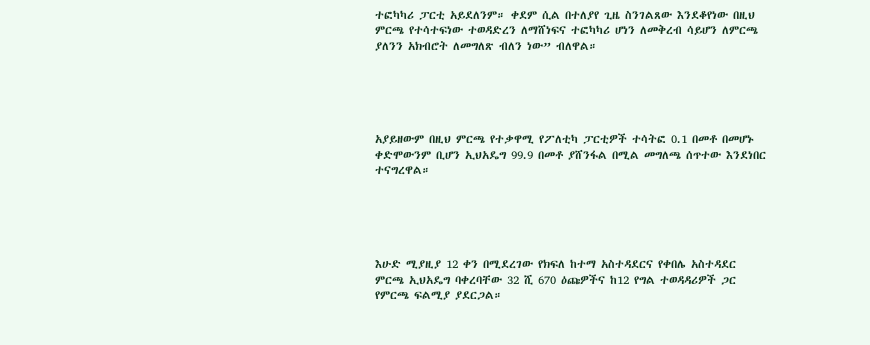ተፎካካሪ ፓርቲ አይደለንም። ቀደም ሲል በተለያየ ጊዜ ስንገልጸው እንደቆየነው በዚህ ምርጫ የተሳተፍነው ተወዳድረን ለማሸነፍና ተፎካካሪ ሆነን ለመቅረብ ሳይሆን ለምርጫ ያለንን አክብሮት ለመግለጽ ብለን ነው” ብለዋል።





አያይዘውም በዚህ ምርጫ የተቃዋሚ የፖለቲካ ፓርቲዎች ተሳትፎ 0.1 በመቶ በመሆኑ ቀድሞውንም ቢሆን ኢህአዴግ 99.9 በመቶ ያሸንፋል በሚል መግለጫ ሰጥተው እንደነበር ተናግረዋል።





እሁድ ሚያዚያ 12 ቀን በሚደረገው የክፍለ ከተማ አስተዳደርና የቀበሌ አስተዳደር ምርጫ ኢህአዴግ ባቀረባቸው 32 ሺ 670 ዕጩዎችና ከ12 የግል ተወዳዳሪዎች ጋር የምርጫ ፍልሚያ ያደርጋል።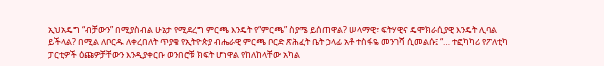ኢህአዴግ “ብቻውን” በሚያስብል ሁኔታ የሚደረግ ምርጫ እንዴት የ“ምርጫ” ስያሜ ይሰጠዋል? ሠላማዊ፣ ፍትሃዊና ዴሞክራሲያዊ እንዴት ሊባል ይችላል? በሚል ለቦርዱ ለቀረበለት ጥያቄ የኢትዮጵያ ብሔራዊ ምርጫ ቦርድ ጽሕፈት ቤት ኃላፊ አቶ ተስፋዬ መንገሻ ሲመልሱ፤ “… ተፎካካሪ የፖለቲካ ፓርቲዎች ዕጩዎቻቸውን እንዲያቀርቡ ወንበሮቹ ክፍት ሆነዋል የከለከላቸው አካል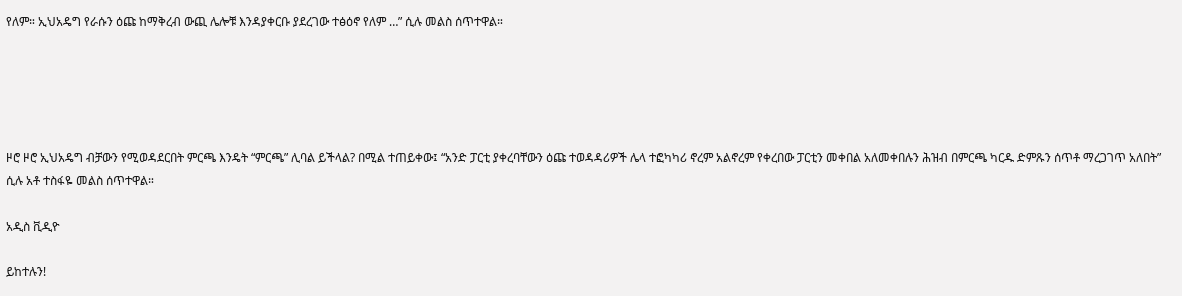የለም። ኢህአዴግ የራሱን ዕጩ ከማቅረብ ውጪ ሌሎቹ እንዳያቀርቡ ያደረገው ተፅዕኖ የለም …” ሲሉ መልስ ሰጥተዋል።





ዞሮ ዞሮ ኢህአዴግ ብቻውን የሚወዳደርበት ምርጫ እንዴት “ምርጫ” ሊባል ይችላል? በሚል ተጠይቀው፤ “አንድ ፓርቲ ያቀረባቸውን ዕጩ ተወዳዳሪዎች ሌላ ተፎካካሪ ኖረም አልኖረም የቀረበው ፓርቲን መቀበል አለመቀበሉን ሕዝብ በምርጫ ካርዱ ድምጹን ሰጥቶ ማረጋገጥ አለበት” ሲሉ አቶ ተስፋዬ መልስ ሰጥተዋል።

አዲስ ቪዲዮ

ይከተሉን!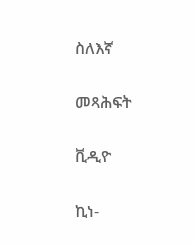ስለእኛ

መጻሕፍት

ቪዲዮ

ኪነ-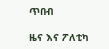ጥበብ

ዜና እና ፖለቲካ